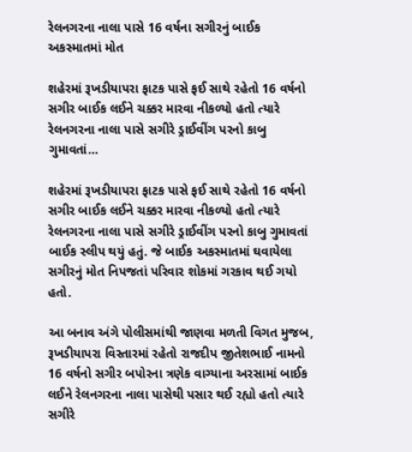રેલનગરના નાલા પાસે 16 વર્ષના સગીરનું બાઈક અકસ્માતમાં મોત

શહેરમાં રૂખડીયાપરા ફાટક પાસે ફઈ સાથે રહેતો 16 વર્ષનો સગીર બાઈક લઈને ચક્કર મારવા નીકળ્યો હતો ત્યારે રેલનગરના નાલા પાસે સગીરે ડ્રાઈવીંગ પરનો કાબુ ગુમાવતાં…

શહેરમાં રૂખડીયાપરા ફાટક પાસે ફઈ સાથે રહેતો 16 વર્ષનો સગીર બાઈક લઈને ચક્કર મારવા નીકળ્યો હતો ત્યારે રેલનગરના નાલા પાસે સગીરે ડ્રાઈવીંગ પરનો કાબુ ગુમાવતાં બાઈક સ્લીપ થયું હતું. જે બાઈક અકસ્માતમાં ઘવાયેલા સગીરનું મોત નિપજતાં પરિવાર શોકમાં ગરકાવ થઈ ગયો હતો.

આ બનાવ અંગે પોલીસમાંથી જાણવા મળતી વિગત મુજબ, રૂખડીયાપરા વિસ્તારમાં રહેતો રાજદીપ જીતેશભાઈ નામનો 16 વર્ષનો સગીર બપોરના ત્રણેક વાગ્યાના અરસામાં બાઈક લઈને રેલનગરના નાલા પાસેથી પસાર થઈ રહ્યો હતો ત્યારે સગીરે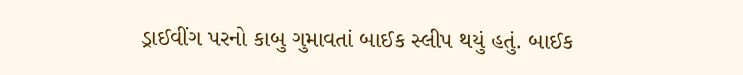ડ્રાઈવીંગ પરનો કાબુ ગુમાવતાં બાઈક સ્લીપ થયું હતું. બાઈક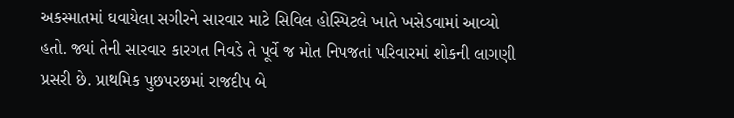અકસ્માતમાં ઘવાયેલા સગીરને સારવાર માટે સિવિલ હોસ્પિટલે ખાતે ખસેડવામાં આવ્યો હતો. જ્યાં તેની સારવાર કારગત નિવડે તે પૂર્વે જ મોત નિપજતાં પરિવારમાં શોકની લાગણી પ્રસરી છે. પ્રાથમિક પુછપરછમાં રાજદીપ બે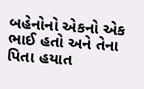બહેનોનો એકનો એક ભાઈ હતો અને તેના પિતા હયાત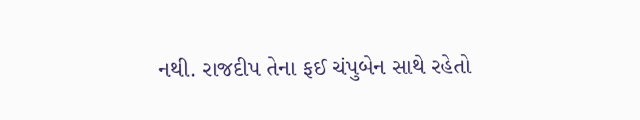નથી. રાજદીપ તેના ફઈ ચંપુબેન સાથે રહેતો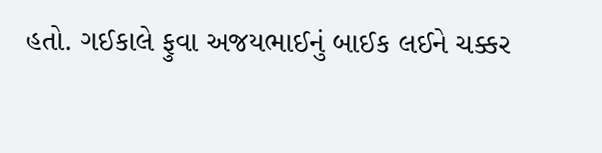હતો. ગઈકાલે ફુવા અજયભાઈનું બાઈક લઈને ચક્કર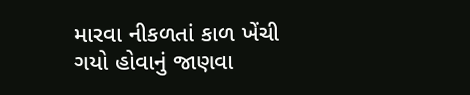મારવા નીકળતાં કાળ ખેંચી ગયો હોવાનું જાણવા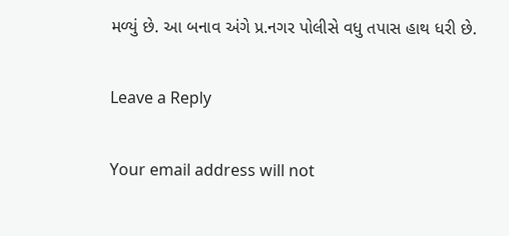મળ્યું છે. આ બનાવ અંગે પ્ર.નગર પોલીસે વધુ તપાસ હાથ ધરી છે.

Leave a Reply

Your email address will not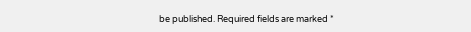be published. Required fields are marked *